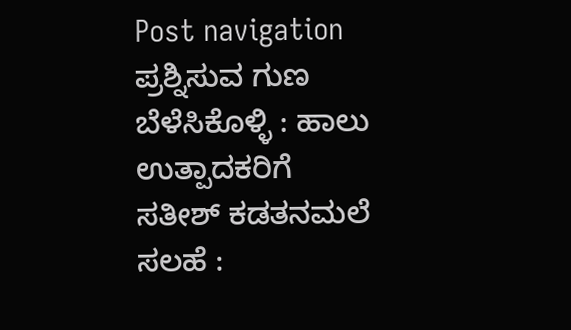Post navigation ಪ್ರಶ್ನಿಸುವ ಗುಣ ಬೆಳೆಸಿಕೊಳ್ಳಿ : ಹಾಲು ಉತ್ಪಾದಕರಿಗೆ ಸತೀಶ್ ಕಡತನಮಲೆ ಸಲಹೆ :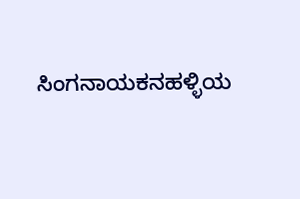ಸಿಂಗನಾಯಕನಹಳ್ಳಿಯ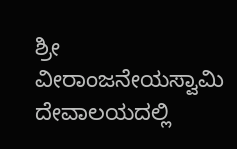ಶ್ರೀ ವೀರಾಂಜನೇಯಸ್ವಾಮಿ ದೇವಾಲಯದಲ್ಲಿ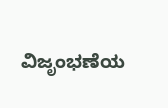ವಿಜೃಂಭಣೆಯ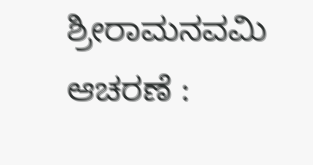ಶ್ರೀರಾಮನವಮಿ ಆಚರಣೆ :